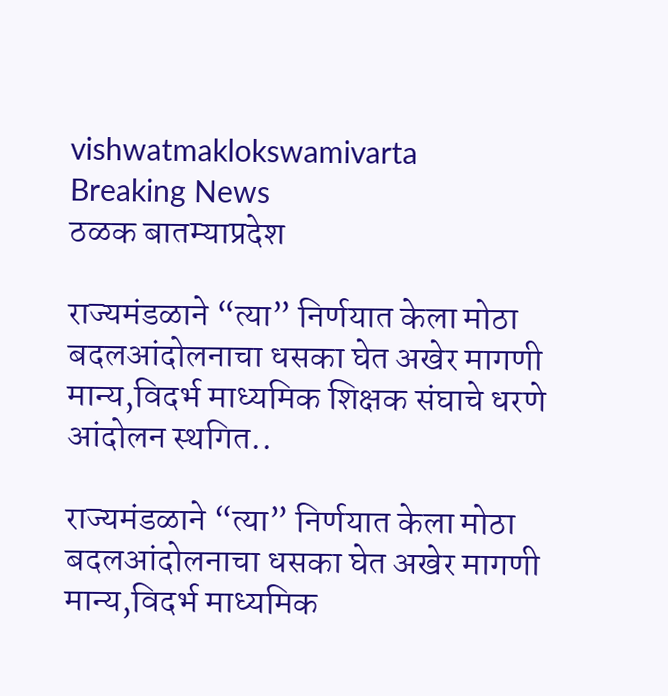vishwatmaklokswamivarta
Breaking News
ठळक बातम्याप्रदेश

राज्यमंडळाने “त्या” निर्णयात केला मोठा बदलआंदोलनाचा धसका घेत अखेर मागणी मान्य,विदर्भ माध्यमिक शिक्षक संघाचे धरणे आंदोलन स्थगित..

राज्यमंडळाने “त्या” निर्णयात केला मोठा बदलआंदोलनाचा धसका घेत अखेर मागणी मान्य,विदर्भ माध्यमिक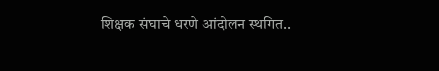शिक्षक संघाचे धरणे आंदोलन स्थगित..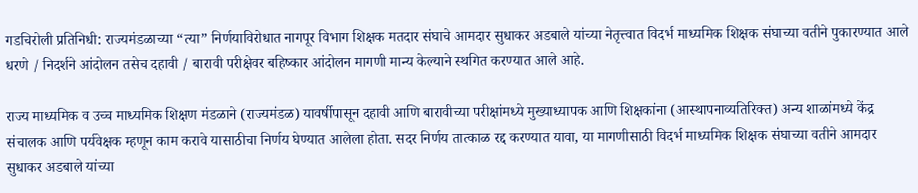गडचिरोली प्रतिनिधी: राज्यमंडळाच्या “त्या” निर्णयाविरोधात नागपूर विभाग शिक्षक मतदार संघाचे आमदार सुधाकर अडबाले यांच्या नेतृत्त्वात विदर्भ माध्यमिक शिक्षक संघाच्या वतीने पुकारण्यात आले धरणे / निदर्शने आंदोलन तसेच दहावी / बारावी परीक्षेवर बहिष्कार आंदोलन मागणी मान्य केल्याने स्थगित करण्यात आले आहे.

राज्य माध्यमिक व उच्च माध्यमिक शिक्षण मंडळाने (राज्यमंडळ) यावर्षीपासून दहावी आणि बारावीच्या परीक्षांमध्ये मुख्याध्यापक आणि शिक्षकांना (आस्थापनाव्यतिरिक्त) अन्य शाळांमध्ये केंद्र संचालक आणि पर्यवेक्षक म्हणून काम करावे यासाठीचा निर्णय घेण्यात आलेला होता. सदर निर्णय तात्काळ रद्द करण्यात यावा, या मागणीसाठी विदर्भ माध्यमिक शिक्षक संघाच्या वतीने आमदार सुधाकर अडबाले यांच्या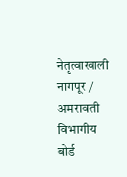नेतृत्वाखाली नागपूर / अमरावती विभागीय बोर्ड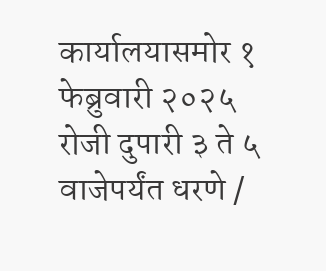कार्यालयासमोर १ फेब्रुवारी २०२५ रोजी दुपारी ३ ते ५ वाजेपर्यंत धरणे /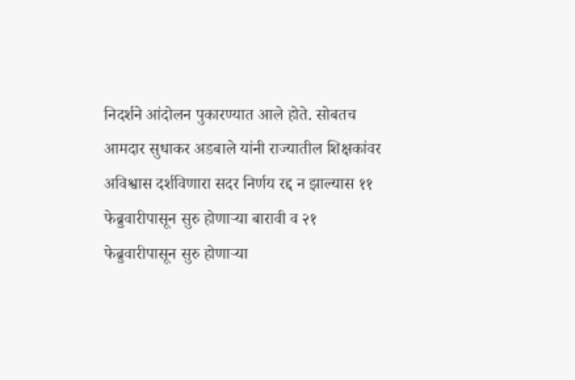निदर्शने आंदोलन पुकारण्यात आले होते. सोबतच आमदार सुधाकर अडबाले यांनी राज्यातील शिक्षकांवर अविश्वास दर्शविणारा सदर निर्णय रद्द न झाल्यास ११ फेब्रुवारीपासून सुरु होणाऱ्या बारावी व २१ फेब्रुवारीपासून सुरु होणाऱ्या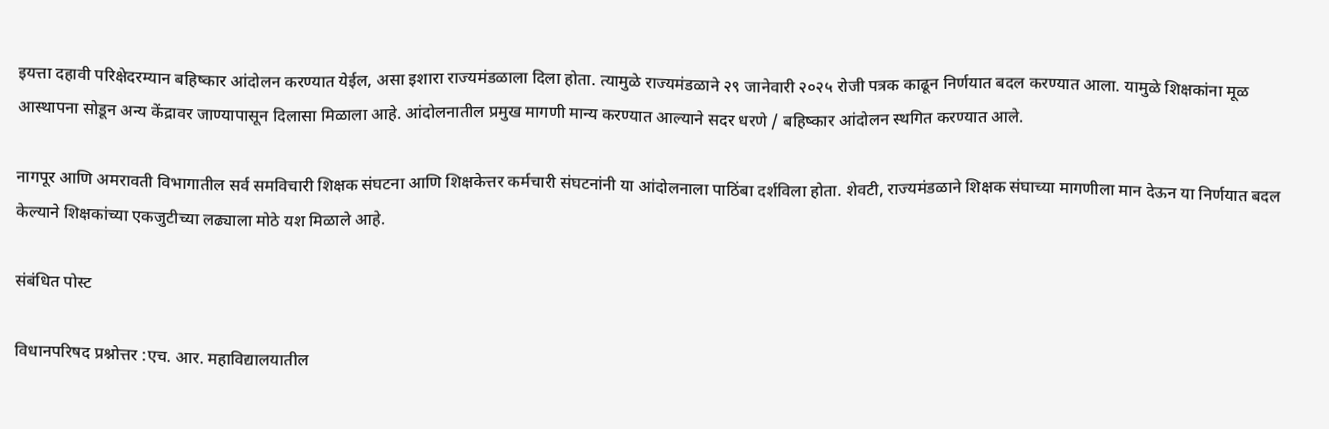इयत्ता दहावी परिक्षेदरम्यान बहिष्कार आंदोलन करण्यात येईल, असा इशारा राज्यमंडळाला दिला होता. त्यामुळे राज्यमंडळाने २९ जानेवारी २०२५ रोजी पत्रक काढून निर्णयात बदल करण्यात आला. यामुळे शिक्षकांना मूळ आस्थापना सोडून अन्य केंद्रावर जाण्यापासून दिलासा मिळाला आहे. आंदोलनातील प्रमुख मागणी मान्य करण्यात आल्याने सदर धरणे / बहिष्कार आंदोलन स्थगित करण्यात आले.

नागपूर आणि अमरावती विभागातील सर्व समविचारी शिक्षक संघटना आणि शिक्षकेत्तर कर्मचारी संघटनांनी या आंदोलनाला पाठिंबा दर्शविला होता. शेवटी, राज्यमंडळाने शिक्षक संघाच्या मागणीला मान देऊन या निर्णयात बदल केल्याने शिक्षकांच्या एकजुटीच्या लढ्याला मोठे यश मिळाले आहे.

संबंधित पोस्ट

विधानपरिषद प्रश्नोत्तर :एच. आर. महाविद्यालयातील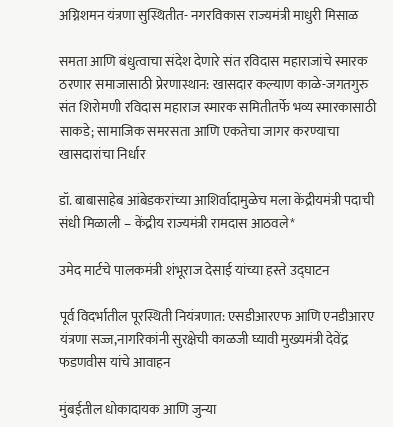अग्निशमन यंत्रणा सुस्थितीत- नगरविकास राज्यमंत्री माधुरी मिसाळ

समता आणि बंधुत्वाचा संदेश देणारे संत रविदास महाराजांचे स्मारक ठरणार समाजासाठी प्रेरणास्थान: खासदार कल्याण काळे-जगतगुरु संत शिरोमणी रविदास महाराज स्मारक समितीतर्फे भव्य स्मारकासाठी साकडे; सामाजिक समरसता आणि एकतेचा जागर करण्याचा खासदारांचा निर्धार

डॉ. बाबासाहेब आंबेडकरांच्या आशिर्वादामुळेच मला केंद्रीयमंत्री पदाची संधी मिळाली – केंद्रीय राज्यमंत्री रामदास आठवले*

उमेद मार्टचे पालकमंत्री शंभूराज देसाई यांच्या हस्ते उद्घाटन

पूर्व विदर्भातील पूरस्थिती नियंत्रणात: एसडीआरएफ आणि एनडीआरए यंत्रणा सज्ज,नागरिकांनी सुरक्षेची काळजी घ्यावी मुख्यमंत्री देवेंद्र फडणवीस यांचे आवाहन

मुंबईतील धोकादायक आणि जुन्या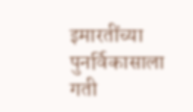इमारतींच्या पुनर्विकासाला गती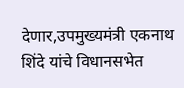देणार,उपमुख्यमंत्री एकनाथ शिंदे यांचे विधानसभेत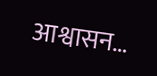आश्वासन…